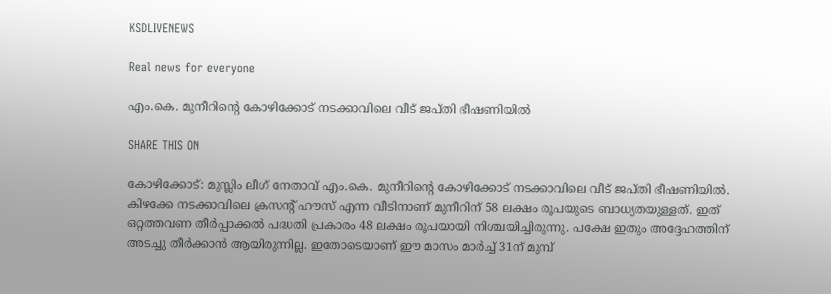KSDLIVENEWS

Real news for everyone

എം.കെ. മുനീറിന്റെ കോഴിക്കോട് നടക്കാവിലെ വീട് ജപ്തി ഭീഷണിയിൽ

SHARE THIS ON

കോഴിക്കോട്: മുസ്ലിം ലീഗ് നേതാവ് എം.കെ. മുനീറിന്റെ കോഴിക്കോട് നടക്കാവിലെ വീട് ജപ്തി ഭീഷണിയിൽ. കിഴക്കേ നടക്കാവിലെ ക്രസന്റ് ഹൗസ് എന്ന വീടിനാണ് മുനീറിന് 58 ലക്ഷം രൂപയുടെ ബാധ്യതയുള്ളത്. ഇത് ഒറ്റത്തവണ തീർപ്പാക്കൽ പദ്ധതി പ്രകാരം 48 ലക്ഷം രൂപയായി നിശ്ചയിച്ചിരുന്നു. പക്ഷേ ഇതും അദ്ദേഹത്തിന് അടച്ചു തീർക്കാൻ ആയിരുന്നില്ല. ഇതോടെയാണ് ഈ മാസം മാർച്ച് 31ന് മുമ്പ്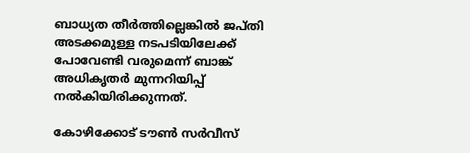ബാധ്യത തീർത്തില്ലെങ്കിൽ ജപ്തി അടക്കമുള്ള നടപടിയിലേക്ക് പോവേണ്ടി വരുമെന്ന് ബാങ്ക് അധികൃതർ മുന്നറിയിപ്പ് നൽകിയിരിക്കുന്നത്.

കോഴിക്കോട് ടൗൺ സർവീസ്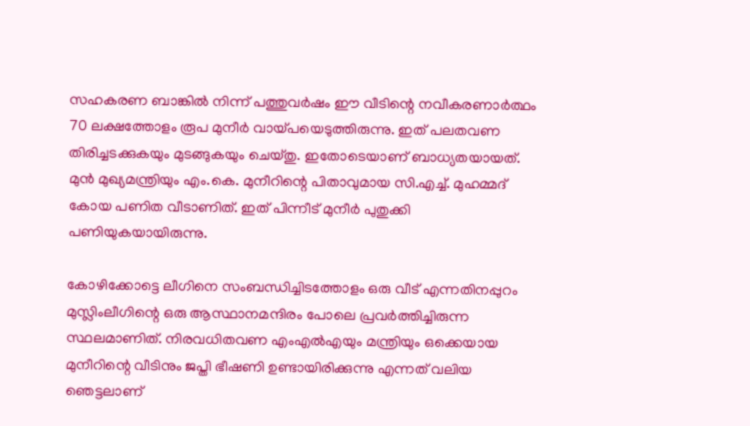സഹകരണ ബാങ്കിൽ നിന്ന് പത്തുവർഷം ഈ വീടിന്റെ നവീകരണാർത്ഥം 70 ലക്ഷത്തോളം രൂപ മുനീർ വായ്പയെടുത്തിരുന്നു. ഇത് പലതവണ തിരിച്ചടക്കുകയും മുടങ്ങുകയും ചെയ്തു. ഇതോടെയാണ് ബാധ്യതയായത്. മുൻ മുഖ്യമന്ത്രിയും എം.കെ. മുനീറിന്റെ പിതാവുമായ സി.എച്ച്. മുഹമ്മദ് കോയ പണിത വീടാണിത്. ഇത് പിന്നീട് മുനീർ പുതുക്കി പണിയുകയായിരുന്നു.

കോഴിക്കോട്ടെ ലീഗിനെ സംബന്ധിച്ചിടത്തോളം ഒരു വീട് എന്നതിനപ്പുറം മുസ്ലിംലീഗിന്റെ ഒരു ആസ്ഥാനമന്ദിരം പോലെ പ്രവർത്തിച്ചിരുന്ന സ്ഥലമാണിത്. നിരവധിതവണ എംഎൽഎയും മന്ത്രിയും ഒക്കെയായ മുനീറിന്റെ വീടിനും ജപ്തി ഭീഷണി ഉണ്ടായിരിക്കുന്നു എന്നത് വലിയ ഞെട്ടലാണ്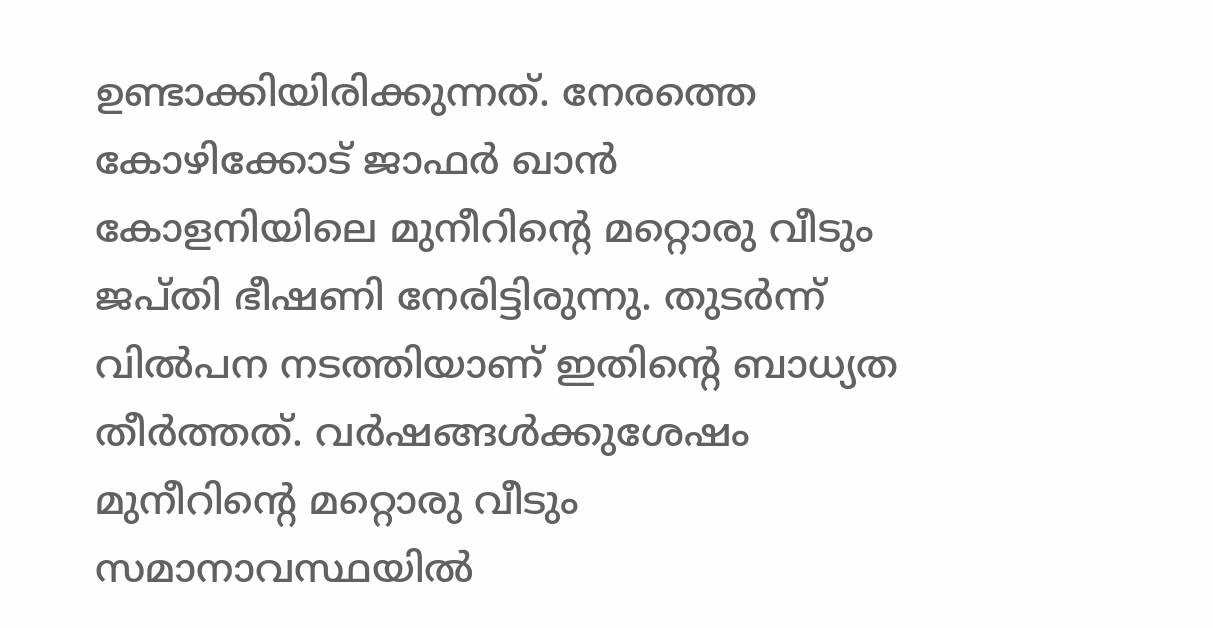ഉണ്ടാക്കിയിരിക്കുന്നത്. നേരത്തെ കോഴിക്കോട് ജാഫർ ഖാൻ കോളനിയിലെ മുനീറിന്റെ മറ്റൊരു വീടും ജപ്തി ഭീഷണി നേരിട്ടിരുന്നു. തുടർന്ന് വിൽപന നടത്തിയാണ് ഇതിന്റെ ബാധ്യത തീർത്തത്. വർഷങ്ങൾക്കുശേഷം മുനീറിന്റെ മറ്റൊരു വീടും സമാനാവസ്ഥയിൽ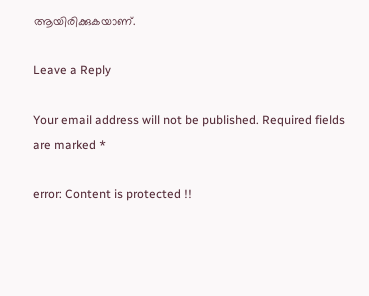ആയിരിക്കുകയാണ്.

Leave a Reply

Your email address will not be published. Required fields are marked *

error: Content is protected !!